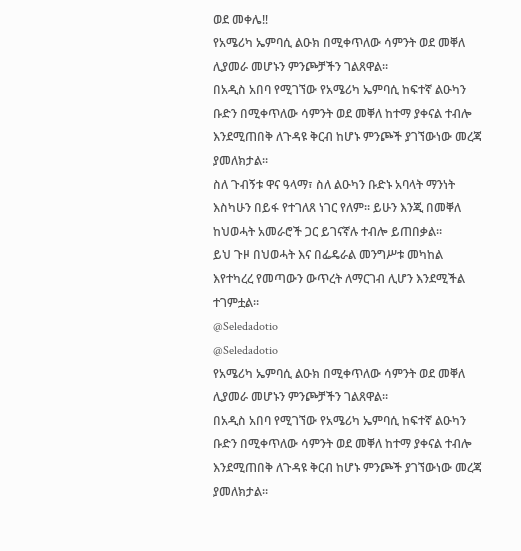ወደ መቀሌ‼
የአሜሪካ ኤምባሲ ልዑክ በሚቀጥለው ሳምንት ወደ መቐለ ሊያመራ መሆኑን ምንጮቻችን ገልጸዋል።
በአዲስ አበባ የሚገኘው የአሜሪካ ኤምባሲ ከፍተኛ ልዑካን ቡድን በሚቀጥለው ሳምንት ወደ መቐለ ከተማ ያቀናል ተብሎ እንደሚጠበቅ ለጉዳዩ ቅርብ ከሆኑ ምንጮች ያገኘውነው መረጃ ያመለክታል።
ስለ ጉብኝቱ ዋና ዓላማ፣ ስለ ልዑካን ቡድኑ አባላት ማንነት እስካሁን በይፋ የተገለጸ ነገር የለም። ይሁን እንጂ በመቐለ ከህወሓት አመራሮች ጋር ይገናኛሉ ተብሎ ይጠበቃል።
ይህ ጉዞ በህወሓት እና በፌዴራል መንግሥቱ መካከል እየተካረረ የመጣውን ውጥረት ለማርገብ ሊሆን እንደሚችል ተገምቷል።
@Seledadotio
@Seledadotio
የአሜሪካ ኤምባሲ ልዑክ በሚቀጥለው ሳምንት ወደ መቐለ ሊያመራ መሆኑን ምንጮቻችን ገልጸዋል።
በአዲስ አበባ የሚገኘው የአሜሪካ ኤምባሲ ከፍተኛ ልዑካን ቡድን በሚቀጥለው ሳምንት ወደ መቐለ ከተማ ያቀናል ተብሎ እንደሚጠበቅ ለጉዳዩ ቅርብ ከሆኑ ምንጮች ያገኘውነው መረጃ ያመለክታል።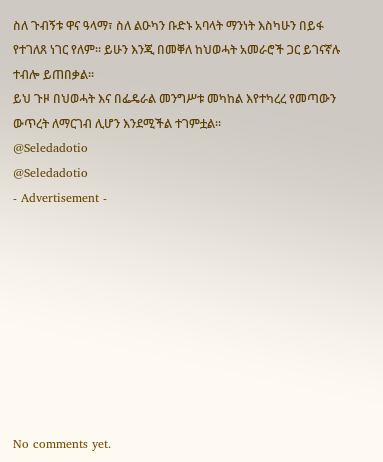ስለ ጉብኝቱ ዋና ዓላማ፣ ስለ ልዑካን ቡድኑ አባላት ማንነት እስካሁን በይፋ የተገለጸ ነገር የለም። ይሁን እንጂ በመቐለ ከህወሓት አመራሮች ጋር ይገናኛሉ ተብሎ ይጠበቃል።
ይህ ጉዞ በህወሓት እና በፌዴራል መንግሥቱ መካከል እየተካረረ የመጣውን ውጥረት ለማርገብ ሊሆን እንደሚችል ተገምቷል።
@Seledadotio
@Seledadotio
- Advertisement -









No comments yet.